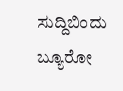ಸುದ್ದಿಬಿಂದು ಬ್ಯೂರೋ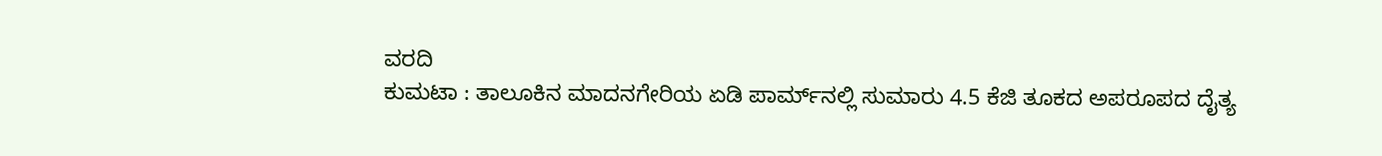ವರದಿ
ಕುಮಟಾ : ತಾಲೂಕಿನ ಮಾದನಗೇರಿಯ ಏಡಿ ಪಾರ್ಮ್‌ನಲ್ಲಿ ಸುಮಾರು 4.5 ಕೆಜಿ ತೂಕದ ಅಪರೂಪದ ದೈತ್ಯ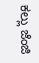ಕಲ್ಲು ಜೆಂಜಿ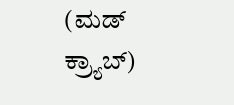(ಮಡ್ ಕ್ರ್ಯಾಬ್)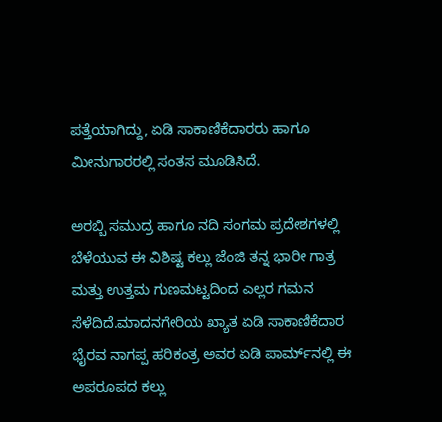ಪತ್ತೆಯಾಗಿದ್ದು, ಏಡಿ ಸಾಕಾಣಿಕೆದಾರರು ಹಾಗೂ ಮೀನುಗಾರರಲ್ಲಿ ಸಂತಸ ಮೂಡಿಸಿದೆ.

ಅರಬ್ಬಿ ಸಮುದ್ರ ಹಾಗೂ ನದಿ ಸಂಗಮ ಪ್ರದೇಶಗಳಲ್ಲಿ ಬೆಳೆಯುವ ಈ ವಿಶಿಷ್ಟ ಕಲ್ಲು ಜೆಂಜಿ ತನ್ನ ಭಾರೀ ಗಾತ್ರ ಮತ್ತು ಉತ್ತಮ ಗುಣಮಟ್ಟದಿಂದ ಎಲ್ಲರ ಗಮನ ಸೆಳೆದಿದೆ.ಮಾದನಗೇರಿಯ ಖ್ಯಾತ ಏಡಿ ಸಾಕಾಣಿಕೆದಾರ ಭೈರವ ನಾಗಪ್ಪ ಹರಿಕಂತ್ರ ಅವರ ಏಡಿ ಪಾರ್ಮ್‌ನಲ್ಲಿ ಈ ಅಪರೂಪದ ಕಲ್ಲು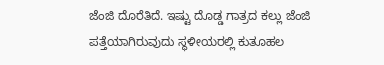ಜೆಂಜಿ ದೊರೆತಿದೆ. ಇಷ್ಟು ದೊಡ್ಡ ಗಾತ್ರದ ಕಲ್ಲು ಜೆಂಜಿ ಪತ್ತೆಯಾಗಿರುವುದು ಸ್ಥಳೀಯರಲ್ಲಿ ಕುತೂಹಲ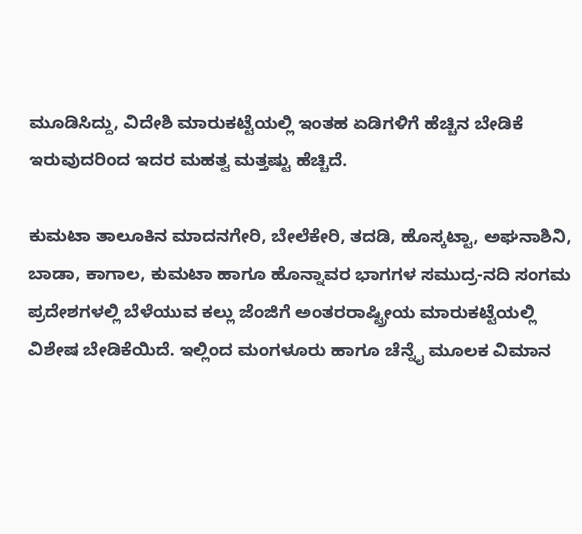ಮೂಡಿಸಿದ್ದು, ವಿದೇಶಿ ಮಾರುಕಟ್ಟೆಯಲ್ಲಿ ಇಂತಹ ಏಡಿಗಳಿಗೆ ಹೆಚ್ಚಿನ ಬೇಡಿಕೆ ಇರುವುದರಿಂದ ಇದರ ಮಹತ್ವ ಮತ್ತಷ್ಟು ಹೆಚ್ಚಿದೆ.

ಕುಮಟಾ ತಾಲೂಕಿನ ಮಾದನಗೇರಿ, ಬೇಲೆಕೇರಿ, ತದಡಿ, ಹೊಸ್ಕಟ್ಟಾ, ಅಘನಾಶಿನಿ, ಬಾಡಾ, ಕಾಗಾಲ, ಕುಮಟಾ ಹಾಗೂ ಹೊನ್ನಾವರ ಭಾಗಗಳ ಸಮುದ್ರ-ನದಿ ಸಂಗಮ ಪ್ರದೇಶಗಳಲ್ಲಿ ಬೆಳೆಯುವ ಕಲ್ಲು ಜೆಂಜಿಗೆ ಅಂತರರಾಷ್ಟ್ರೀಯ ಮಾರುಕಟ್ಟೆಯಲ್ಲಿ ವಿಶೇಷ ಬೇಡಿಕೆಯಿದೆ. ಇಲ್ಲಿಂದ ಮಂಗಳೂರು ಹಾಗೂ ಚೆನ್ನೈ ಮೂಲಕ ವಿಮಾನ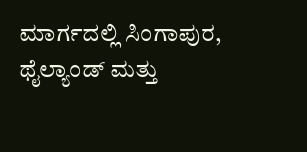ಮಾರ್ಗದಲ್ಲಿ ಸಿಂಗಾಪುರ, ಥೈಲ್ಯಾಂಡ್ ಮತ್ತು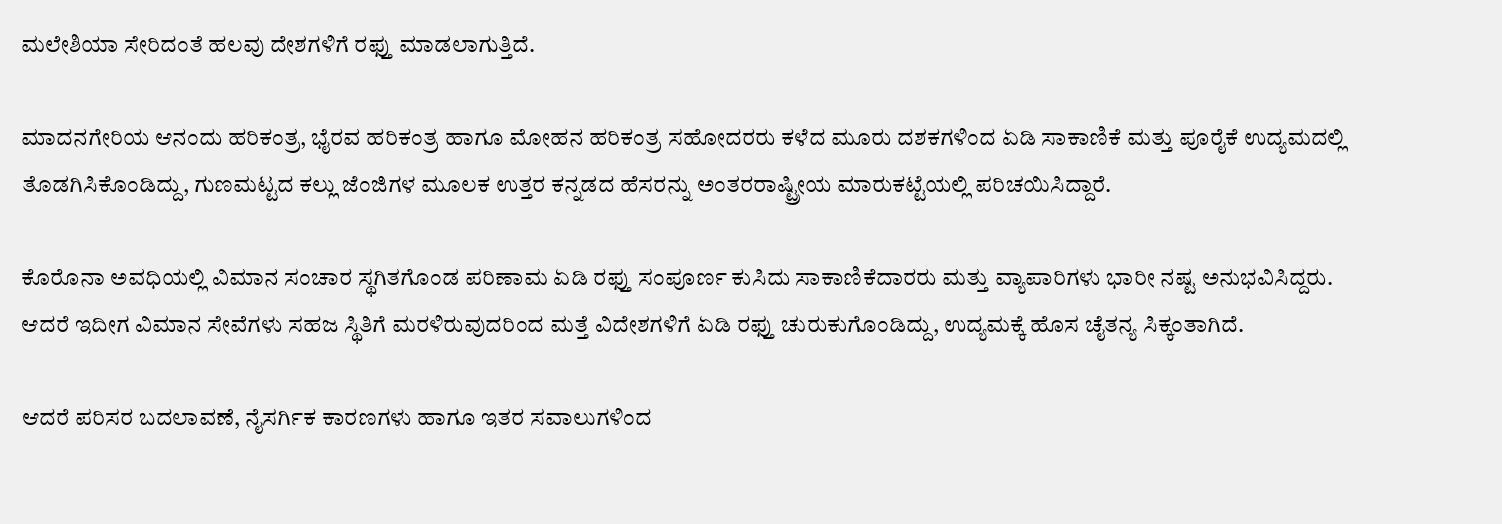ಮಲೇಶಿಯಾ ಸೇರಿದಂತೆ ಹಲವು ದೇಶಗಳಿಗೆ ರಫ್ತು ಮಾಡಲಾಗುತ್ತಿದೆ.

ಮಾದನಗೇರಿಯ ಆನಂದು ಹರಿಕಂತ್ರ, ಭೈರವ ಹರಿಕಂತ್ರ ಹಾಗೂ ಮೋಹನ ಹರಿಕಂತ್ರ ಸಹೋದರರು ಕಳೆದ ಮೂರು ದಶಕಗಳಿಂದ ಏಡಿ ಸಾಕಾಣಿಕೆ ಮತ್ತು ಪೂರೈಕೆ ಉದ್ಯಮದಲ್ಲಿ ತೊಡಗಿಸಿಕೊಂಡಿದ್ದು, ಗುಣಮಟ್ಟದ ಕಲ್ಲು ಜೆಂಜಿಗಳ ಮೂಲಕ ಉತ್ತರ ಕನ್ನಡದ ಹೆಸರನ್ನು ಅಂತರರಾಷ್ಟ್ರೀಯ ಮಾರುಕಟ್ಟೆಯಲ್ಲಿ ಪರಿಚಯಿಸಿದ್ದಾರೆ.

ಕೊರೊನಾ ಅವಧಿಯಲ್ಲಿ ವಿಮಾನ ಸಂಚಾರ ಸ್ಥಗಿತಗೊಂಡ ಪರಿಣಾಮ ಏಡಿ ರಫ್ತು ಸಂಪೂರ್ಣ ಕುಸಿದು ಸಾಕಾಣಿಕೆದಾರರು ಮತ್ತು ವ್ಯಾಪಾರಿಗಳು ಭಾರೀ ನಷ್ಟ ಅನುಭವಿಸಿದ್ದರು. ಆದರೆ ಇದೀಗ ವಿಮಾನ ಸೇವೆಗಳು ಸಹಜ ಸ್ಥಿತಿಗೆ ಮರಳಿರುವುದರಿಂದ ಮತ್ತೆ ವಿದೇಶಗಳಿಗೆ ಏಡಿ ರಫ್ತು ಚುರುಕುಗೊಂಡಿದ್ದು, ಉದ್ಯಮಕ್ಕೆ ಹೊಸ ಚೈತನ್ಯ ಸಿಕ್ಕಂತಾಗಿದೆ.

ಆದರೆ ಪರಿಸರ ಬದಲಾವಣೆ, ನೈಸರ್ಗಿಕ ಕಾರಣಗಳು ಹಾಗೂ ಇತರ ಸವಾಲುಗಳಿಂದ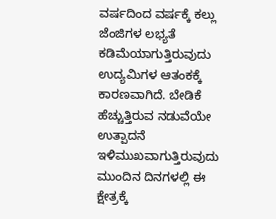ವರ್ಷದಿಂದ ವರ್ಷಕ್ಕೆ ಕಲ್ಲು ಜೆಂಜಿಗಳ ಲಭ್ಯತೆ ಕಡಿಮೆಯಾಗುತ್ತಿರುವುದು ಉದ್ಯಮಿಗಳ ಆತಂಕಕ್ಕೆ ಕಾರಣವಾಗಿದೆ. ಬೇಡಿಕೆ ಹೆಚ್ಚುತ್ತಿರುವ ನಡುವೆಯೇ ಉತ್ಪಾದನೆ ಇಳಿಮುಖವಾಗುತ್ತಿರುವುದು ಮುಂದಿನ ದಿನಗಳಲ್ಲಿ ಈ ಕ್ಷೇತ್ರಕ್ಕೆ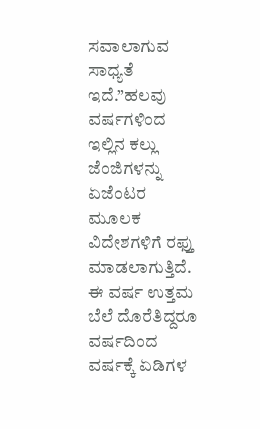ಸವಾಲಾಗುವ ಸಾಧ್ಯತೆ ಇದೆ.”ಹಲವು ವರ್ಷಗಳಿಂದ ಇಲ್ಲಿನ ಕಲ್ಲು ಜೆಂಜಿಗಳನ್ನು ಏಜೆಂಟರ ಮೂಲಕ ವಿದೇಶಗಳಿಗೆ ರಫ್ತು ಮಾಡಲಾಗುತ್ತಿದೆ. ಈ ವರ್ಷ ಉತ್ತಮ ಬೆಲೆ ದೊರೆತಿದ್ದರೂ ವರ್ಷದಿಂದ ವರ್ಷಕ್ಕೆ ಏಡಿಗಳ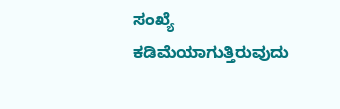ಸಂಖ್ಯೆ ಕಡಿಮೆಯಾಗುತ್ತಿರುವುದು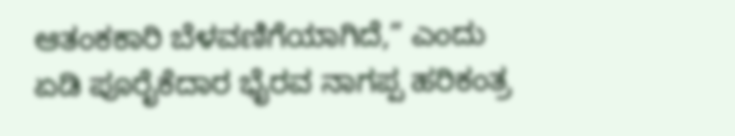ಆತಂಕಕಾರಿ ಬೆಳವಣಿಗೆಯಾಗಿದೆ,” ಎಂದು ಏಡಿ ಪೂರೈಕೆದಾರ ಭೈರವ ನಾಗಪ್ಪ ಹರಿಕಂತ್ರ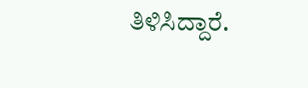ತಿಳಿಸಿದ್ದಾರೆ.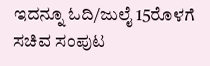ಇದನ್ನೂ ಓದಿ/ಜುಲೈ 15ರೊಳಗೆ ಸಚಿವ ಸಂಪುಟ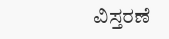ವಿಸ್ತರಣೆ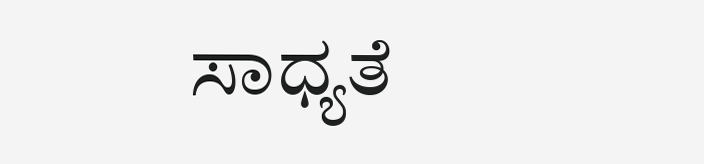ಸಾಧ್ಯತೆ